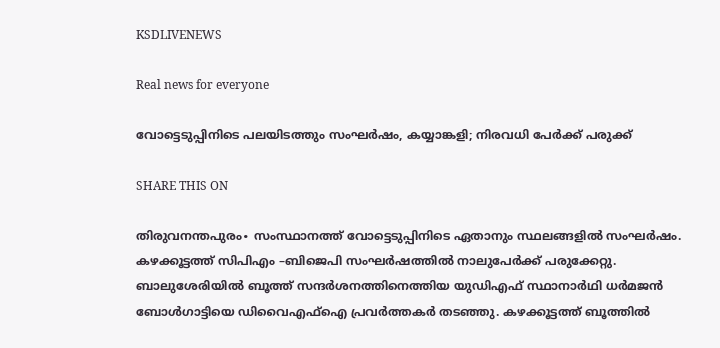KSDLIVENEWS

Real news for everyone

വോട്ടെടുപ്പിനിടെ പലയിടത്തും സംഘർഷം, കയ്യാങ്കളി; നിരവധി പേർക്ക് പരുക്ക്

SHARE THIS ON

തിരുവനന്തപുരം∙ സംസ്ഥാനത്ത് വോട്ടെടുപ്പിനിടെ ഏതാനും സ്ഥലങ്ങളില്‍ സംഘര്‍ഷം. കഴക്കൂട്ടത്ത് സിപിഎം –ബിജെപി സംഘര്‍ഷത്തില്‍ നാലുപേര്‍ക്ക് പരുക്കേറ്റു. ബാലുശേരിയില്‍ ബൂത്ത് സന്ദര്‍ശനത്തിനെത്തിയ യുഡിഎഫ് സ്ഥാനാര്‍ഥി ധര്‍മജന്‍ ബോള്‍ഗാട്ടിയെ ഡിവൈഎഫ്ഐ പ്രവര്‍ത്തകര്‍ തടഞ്ഞു. കഴക്കൂട്ടത്ത് ബൂത്തില്‍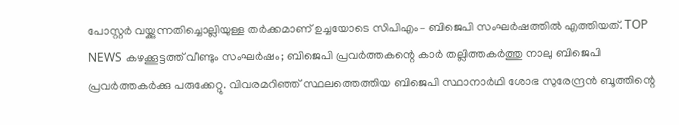പോസ്റ്റര്‍ വയ്ക്കുന്നതിച്ചൊല്ലിയുള്ള തര്‍ക്കമാണ് ഉച്ചയോടെ സിപിഎം– ബിജെപി സംഘര്‍ഷത്തില്‍ എത്തിയത്. TOP NEWS കഴക്കൂട്ടത്ത് വീണ്ടും സംഘര്‍ഷം; ബിജെപി പ്രവര്‍ത്തകന്റെ കാര്‍ തല്ലിത്തകര്‍ത്തു നാലു ബിജെപി പ്രവര്‍ത്തകര്‍ക്കു പരുക്കേറ്റു. വിവരമറിഞ്ഞ് സ്ഥലത്തെത്തിയ ബിജെപി സ്ഥാനാര്‍ഥി ശോഭ സുരേന്ദ്രന്‍ ബൂത്തിന്റെ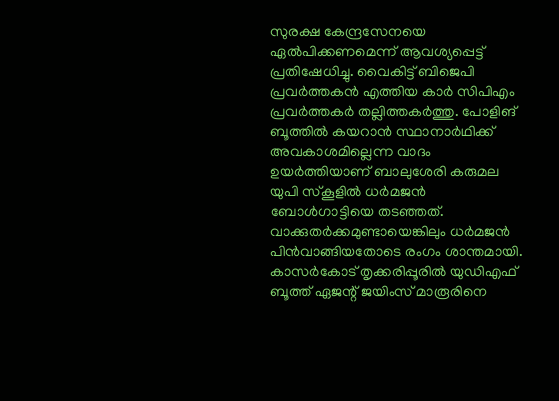സുരക്ഷ കേന്ദ്രസേനയെ ഏല്‍പിക്കണമെന്ന് ആവശ്യപ്പെട്ട് പ്രതിഷേധിച്ചു. വൈകിട്ട് ബിജെപി പ്രവര്‍ത്തകന്‍ എത്തിയ കാര്‍ സിപിഎം പ്രവര്‍ത്തകര്‍ തല്ലിത്തകര്‍ത്തു. പോളിങ് ബൂത്തില്‍ കയറാന്‍ സ്ഥാനാര്‍ഥിക്ക് അവകാശമില്ലെന്ന വാദം ഉയര്‍ത്തിയാണ് ബാലുശേരി കരുമല യുപി സ്കൂളില്‍ ധര്‍മജന്‍ ബോള്‍ഗാട്ടിയെ തടഞ്ഞത്.  വാക്കുതര്‍ക്കമുണ്ടായെങ്കിലും ധര്‍മജന്‍ പിന്‍വാങ്ങിയതോടെ രംഗം ശാന്തമായി. കാസര്‍കോട് തൃക്കരിപ്പൂരില്‍ യുഡിഎഫ് ബൂത്ത്‌ ഏജന്റ് ജയിംസ് മാരൂരിനെ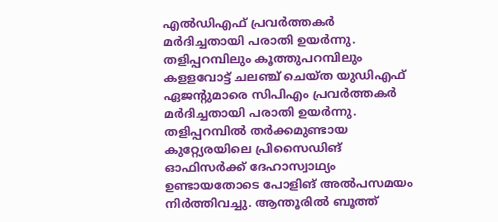എല്‍ഡിഎഫ് പ്രവര്‍ത്തകര്‍ മര്‍ദിച്ചതായി പരാതി ഉയര്‍ന്നു. തളിപ്പറമ്പിലും കൂത്തുപറമ്പിലും കളളവോട്ട് ചലഞ്ച് ചെയ്ത യുഡിഎഫ് ഏജന്റുമാരെ സിപിഎം പ്രവര്‍ത്തകര്‍ മര്‍ദിച്ചതായി പരാതി ഉയര്‍ന്നു. തളിപ്പറമ്പില്‍ തര്‍ക്കമുണ്ടായ കുറ്റ്യേരയിലെ പ്രിസൈഡിങ് ഓഫിസര്‍ക്ക് ദേഹാസ്വാഥ്യം ഉണ്ടായതോടെ പോളിങ് അല്‍പസമയം നിര്‍ത്തിവച്ചു. ആന്തൂരില്‍ ബൂത്ത്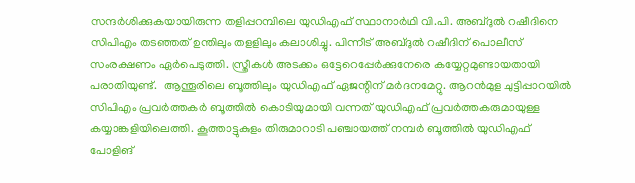സന്ദര്‍ശിക്കുകയായിരുന്ന തളിപ്പറമ്പിലെ യുഡിഎഫ് സ്ഥാനാര്‍ഥി വി.പി. അബ്ദുല്‍ റഷീദിനെ സിപിഎം തടഞ്ഞത് ഉന്തിലും തളളിലും കലാശിച്ചു. പിന്നീട് അബ്ദുല്‍ റഷീദിന് പൊലീസ് സംരക്ഷണം ഏര്‍പെടുത്തി. സ്ത്രീകള്‍ അടക്കം ഒട്ടേറെപ്പേര്‍ക്കുനേരെ കയ്യേറ്റമുണ്ടായതായി പരാതിയുണ്ട്.  ആന്തൂരിലെ ബൂത്തിലും യുഡിഎഫ് ഏജന്റിന് മര്‍ദനമേറ്റു. ആറന്‍മുള ചുട്ടിപ്പാറയില്‍ സിപിഎം പ്രവര്‍ത്തകര്‍ ബൂത്തില്‍ കൊടിയുമായി വന്നത് യുഡിഎഫ് പ്രവര്‍ത്തകരുമായുള്ള കയ്യാങ്കളിയിലെത്തി. കൂത്താട്ടുകുളം തിരുമാറാടി പഞ്ചായത്ത് നമ്പർ ബൂത്തിൽ യുഡിഎഫ് പോളിങ്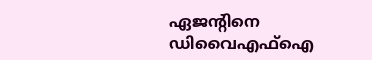ഏജന്റിനെ ഡിവൈഎഫ്ഐ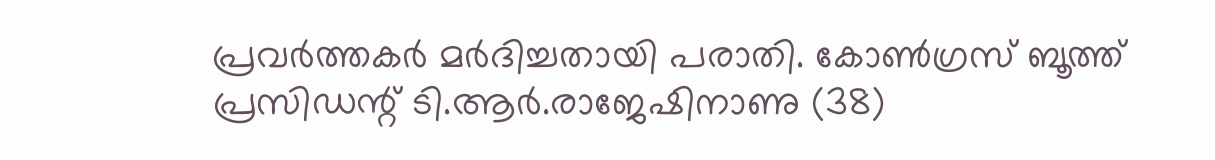പ്രവർത്തകർ മർദിച്ചതായി പരാതി. കോൺഗ്രസ് ബൂത്ത് പ്രസിഡന്റ് ടി.ആർ.രാജേഷിനാണു (38)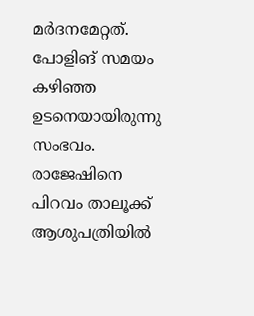മർദനമേറ്റത്. പോളിങ് സമയം കഴിഞ്ഞ ഉടനെയായിരുന്നു സംഭവം. രാജേഷിനെ പിറവം താലൂക്ക് ആശുപത്രിയിൽ‌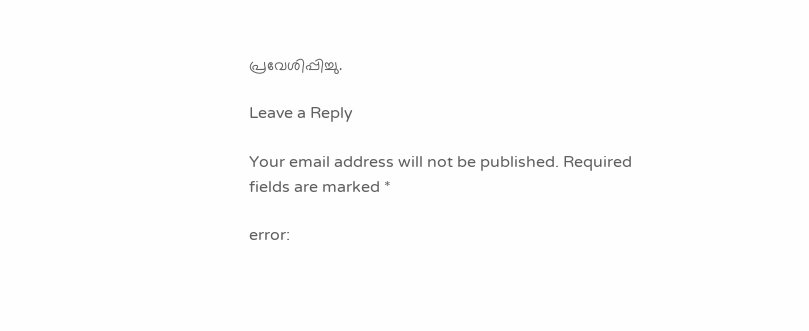പ്രവേശിപ്പിച്ചു.

Leave a Reply

Your email address will not be published. Required fields are marked *

error: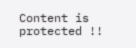Content is protected !!